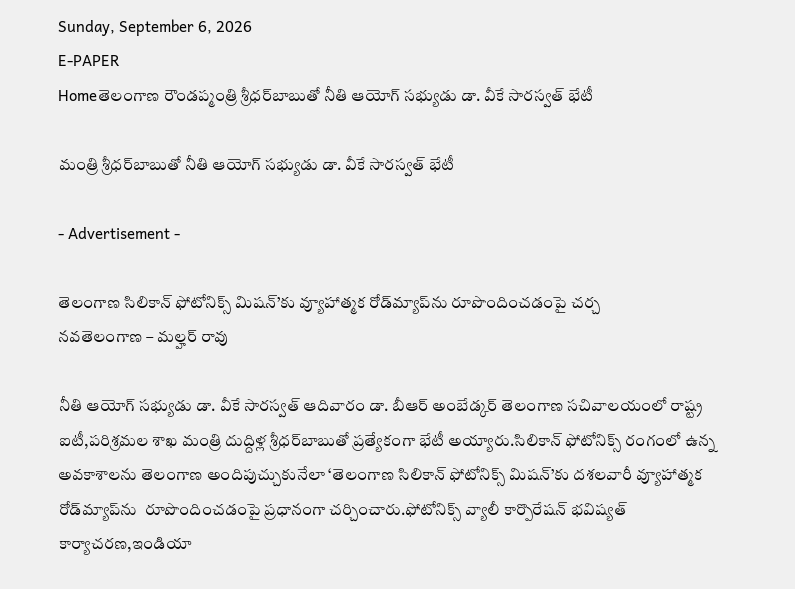Sunday, September 6, 2026
E-PAPER
Homeతెలంగాణ రౌండప్మంత్రి శ్రీధర్‌బాబుతో నీతి ఆయోగ్‌ సభ్యుడు డా. వీకే సారస్వత్‌ భేటీ

మంత్రి శ్రీధర్‌బాబుతో నీతి ఆయోగ్‌ సభ్యుడు డా. వీకే సారస్వత్‌ భేటీ

- Advertisement -

తెలంగాణ సిలికాన్‌ ఫోటోనిక్స్‌ మిషన్‌’కు వ్యూహాత్మక రోడ్‌మ్యాప్‌ను రూపొందించడంపై చర్చ
నవతెలంగాణ – మల్హర్ రావు

నీతి ఆయోగ్‌ సభ్యుడు డా. వీకే సారస్వత్‌ ఆదివారం డా. బీఆర్‌ అంబేడ్కర్‌ తెలంగాణ సచివాలయంలో రాష్ట్ర ఐటీ,పరిశ్రమల శాఖ మంత్రి దుద్దిళ్ల శ్రీధర్‌బాబుతో ప్రత్యేకంగా భేటీ అయ్యారు.సిలికాన్‌ ఫోటోనిక్స్‌ రంగంలో ఉన్న అవకాశాలను తెలంగాణ అందిపుచ్చుకునేలా ‘తెలంగాణ సిలికాన్‌ ఫోటోనిక్స్‌ మిషన్‌’కు దశలవారీ వ్యూహాత్మక రోడ్‌మ్యాప్‌ను  రూపొందించడంపై ప్రధానంగా చర్చించారు.ఫోటోనిక్స్‌ వ్యాలీ కార్పొరేషన్‌ భవిష్యత్‌ కార్యాచరణ,ఇండియా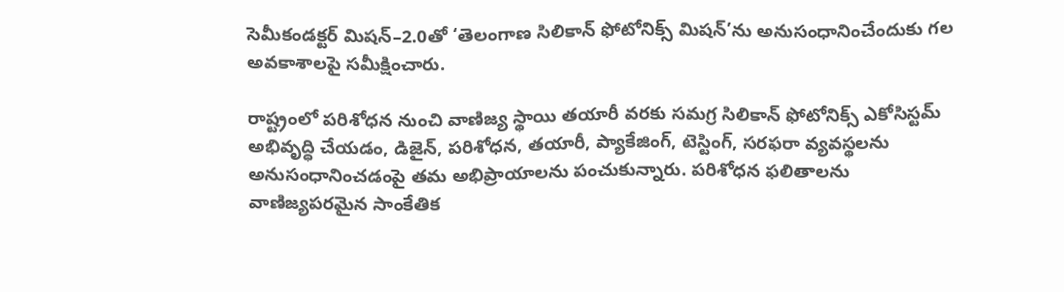సెమీకండక్టర్‌ మిషన్‌–2.0తో ‘తెలంగాణ సిలికాన్‌ ఫోటోనిక్స్‌ మిషన్‌’ను అనుసంధానించేందుకు గల అవకాశాలపై సమీక్షించారు.

రాష్ట్రంలో పరిశోధన నుంచి వాణిజ్య స్థాయి తయారీ వరకు సమగ్ర సిలికాన్‌ ఫోటోనిక్స్‌ ఎకోసిస్టమ్‌ అభివృద్ధి చేయడం, డిజైన్‌, పరిశోధన, తయారీ, ప్యాకేజింగ్‌, టెస్టింగ్‌, సరఫరా వ్యవస్థలను అనుసంధానించడంపై తమ అభిప్రాయాలను పంచుకున్నారు. పరిశోధన ఫలితాలను వాణిజ్యపరమైన సాంకేతిక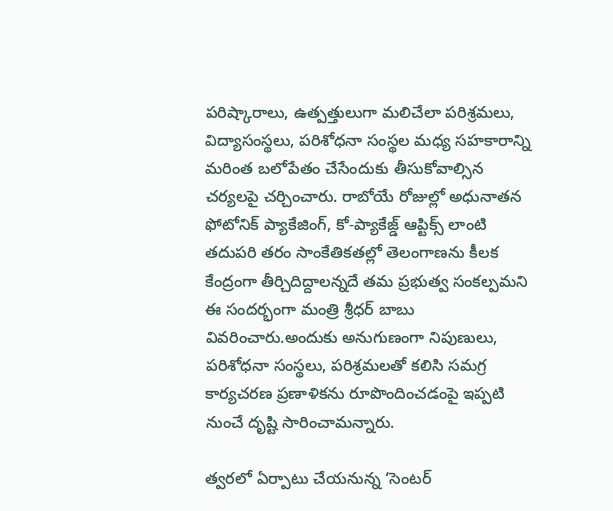పరిష్కారాలు, ఉత్పత్తులుగా మలిచేలా పరిశ్రమలు, విద్యాసంస్థలు, పరిశోధనా సంస్థల మధ్య సహకారాన్ని మరింత బలోపేతం చేసేందుకు తీసుకోవాల్సిన చర్యలపై చర్చించారు. రాబోయే రోజుల్లో అధునాతన ఫోటోనిక్‌ ప్యాకేజింగ్‌, కో-ప్యాకేజ్డ్‌ ఆప్టిక్స్‌ లాంటి తదుపరి తరం సాంకేతికతల్లో తెలంగాణను కీలక కేంద్రంగా తీర్చిదిద్దాలన్నదే తమ ప్రభుత్వ సంకల్పమని ఈ సందర్భంగా మంత్రి శ్రీధర్ బాబు వివరించారు.అందుకు అనుగుణంగా నిపుణులు, పరిశోధనా సంస్థలు, పరిశ్రమలతో కలిసి సమగ్ర కార్యచరణ ప్రణాళికను రూపొందించడంపై ఇప్పటి నుంచే దృష్టి సారించామన్నారు.

త్వరలో ఏర్పాటు చేయనున్న ‘సెంటర్‌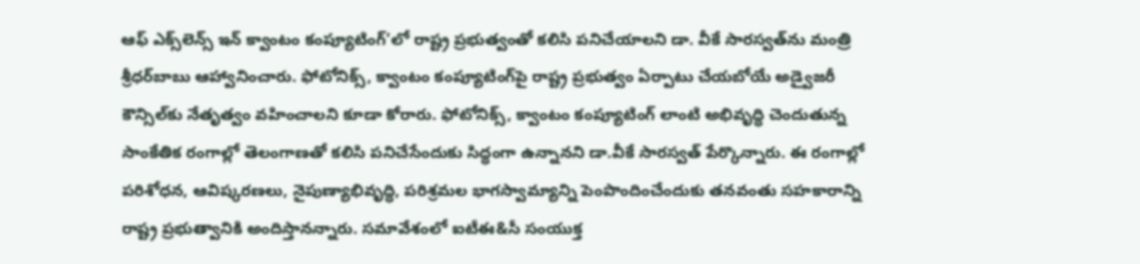ఆఫ్‌ ఎక్స్‌లెన్స్‌ ఇన్‌ క్వాంటం కంప్యూటింగ్‌’లో రాష్ట్ర ప్రభుత్వంతో కలిసి పనిచేయాలని డా. వీకే సారస్వత్‌ను మంత్రి శ్రీధర్‌బాబు ఆహ్వానించారు. ఫోటోనిక్స్‌, క్వాంటం కంప్యూటింగ్‌పై రాష్ట్ర ప్రభుత్వం ఏర్పాటు చేయబోయే అడ్వైజరీ కౌన్సిల్‌కు నేతృత్వం వహించాలని కూడా కోరారు. ఫోటోనిక్స్, క్వాంటం కంప్యూటింగ్ లాంటి అభివృద్ధి చెందుతున్న సాంకేతిక రంగాల్లో తెలంగాణతో కలిసి పనిచేసేందుకు సిద్ధంగా ఉన్నానని డా.వీకే సారస్వత్ పేర్కొన్నారు. ఈ రంగాల్లో పరిశోధన, ఆవిష్కరణలు, నైపుణ్యాభివృద్ధి, పరిశ్రమల భాగస్వామ్యాన్ని పెంపొందించేందుకు తనవంతు సహకారాన్ని రాష్ట్ర ప్రభుత్వానికి అందిస్తానన్నారు. సమావేశంలో ఐటీఈ&సీ సంయుక్త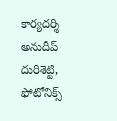కార్యదర్శి అనుదీప్ దురిశెట్టి, ఫోటోనిక్స్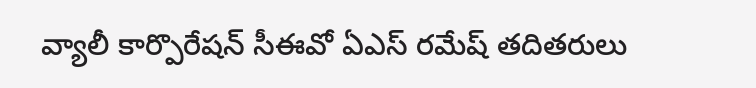వ్యాలీ కార్పొరేషన్ సీఈవో ఏఎస్ రమేష్ తదితరులు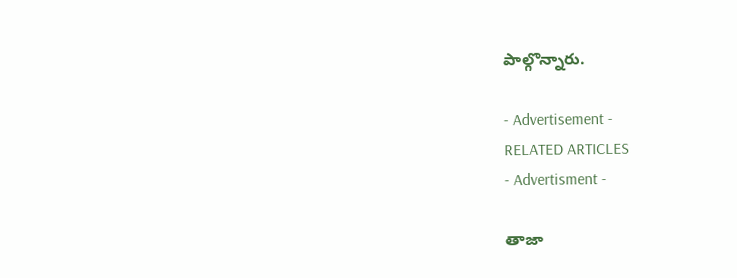పాల్గొన్నారు.

- Advertisement -
RELATED ARTICLES
- Advertisment -

తాజా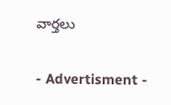వార్తలు

- Advertisment -